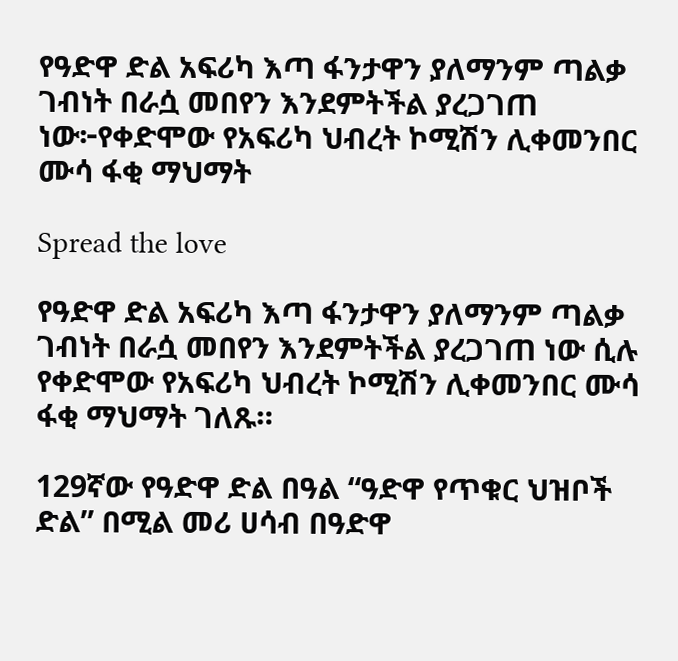የዓድዋ ድል አፍሪካ እጣ ፋንታዋን ያለማንም ጣልቃ ገብነት በራሷ መበየን እንደምትችል ያረጋገጠ ነው፦የቀድሞው የአፍሪካ ህብረት ኮሚሽን ሊቀመንበር ሙሳ ፋቂ ማህማት

Spread the love

የዓድዋ ድል አፍሪካ እጣ ፋንታዋን ያለማንም ጣልቃ ገብነት በራሷ መበየን እንደምትችል ያረጋገጠ ነው ሲሉ የቀድሞው የአፍሪካ ህብረት ኮሚሽን ሊቀመንበር ሙሳ ፋቂ ማህማት ገለጹ።

129ኛው የዓድዋ ድል በዓል “ዓድዋ የጥቁር ህዝቦች ድል” በሚል መሪ ሀሳብ በዓድዋ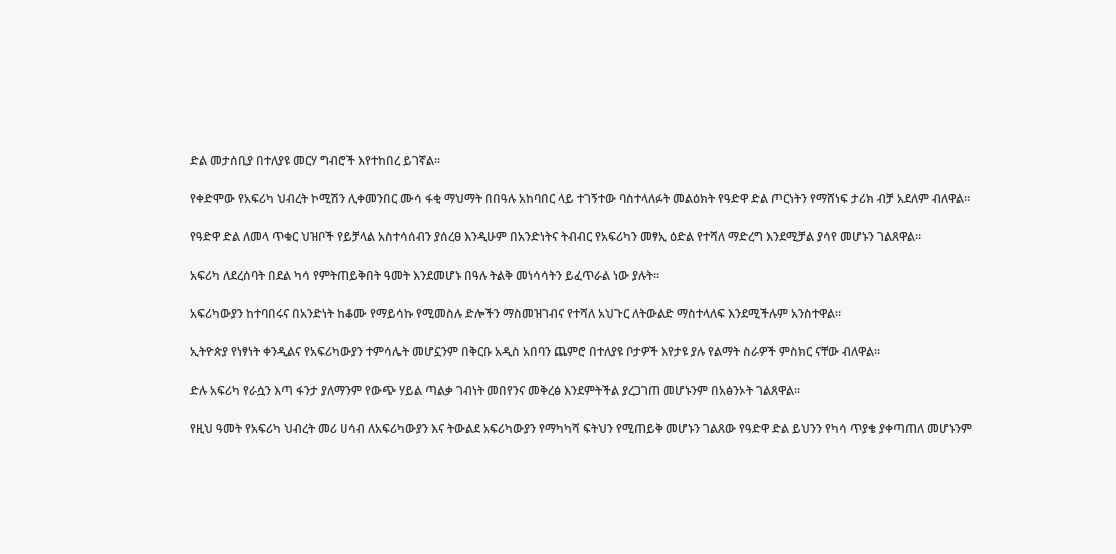ድል መታሰቢያ በተለያዩ መርሃ ግብሮች እየተከበረ ይገኛል።

የቀድሞው የአፍሪካ ህብረት ኮሚሽን ሊቀመንበር ሙሳ ፋቂ ማህማት በበዓሉ አከባበር ላይ ተገኝተው ባስተላለፉት መልዕክት የዓድዋ ድል ጦርነትን የማሸነፍ ታሪክ ብቻ አደለም ብለዋል።

የዓድዋ ድል ለመላ ጥቁር ህዝቦች የይቻላል አስተሳሰብን ያሰረፀ እንዲሁም በአንድነትና ትብብር የአፍሪካን መፃኢ ዕድል የተሻለ ማድረግ እንደሚቻል ያሳየ መሆኑን ገልጸዋል።

አፍሪካ ለደረሰባት በደል ካሳ የምትጠይቅበት ዓመት እንደመሆኑ በዓሉ ትልቅ መነሳሳትን ይፈጥራል ነው ያሉት።

አፍሪካውያን ከተባበሩና በአንድነት ከቆሙ የማይሳኩ የሚመስሉ ድሎችን ማስመዝገብና የተሻለ አህጉር ለትውልድ ማስተላለፍ እንደሚችሉም አንስተዋል።

ኢትዮጵያ የነፃነት ቀንዲልና የአፍሪካውያን ተምሳሌት መሆኗንም በቅርቡ አዲስ አበባን ጨምሮ በተለያዩ ቦታዎች እየታዩ ያሉ የልማት ስራዎች ምስክር ናቸው ብለዋል።

ድሉ አፍሪካ የራሷን እጣ ፋንታ ያለማንም የውጭ ሃይል ጣልቃ ገብነት መበየንና መቅረፅ እንደምትችል ያረጋገጠ መሆኑንም በአፅንኦት ገልጸዋል።

የዚህ ዓመት የአፍሪካ ህብረት መሪ ሀሳብ ለአፍሪካውያን እና ትውልደ አፍሪካውያን የማካካሻ ፍትህን የሚጠይቅ መሆኑን ገልጸው የዓድዋ ድል ይህንን የካሳ ጥያቄ ያቀጣጠለ መሆኑንም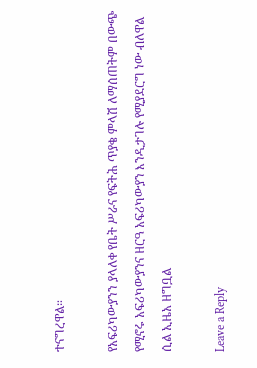ተናግረዋል።

የአፍሪካውያንን ያላለቀ የቤት ሥራና የፍትሕ ጥያቄ ምላሽ ለማሰጠትም በውጭ የሚኖሩ አፍሪካውያንና ዘርዓ አፍሪካውያን እንዲታገሉ የሚያደርግ ነው ብለዋል ሲል ኢዜአ ዘግቧል

Leave a Reply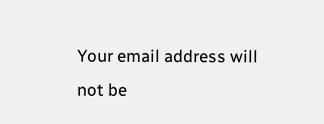Your email address will not be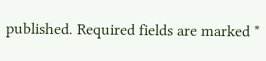published. Required fields are marked *